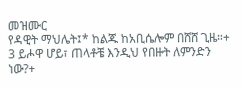መዝሙር
የዳዊት ማህሌት፤* ከልጁ ከአቢሴሎም በሸሸ ጊዜ።+
3 ይሖዋ ሆይ፣ ጠላቶቼ እንዲህ የበዙት ለምንድን ነው?+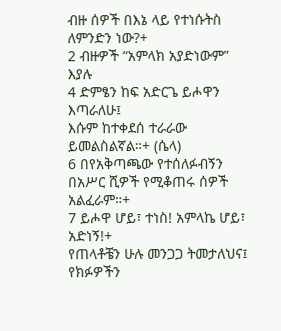ብዙ ሰዎች በእኔ ላይ የተነሱትስ ለምንድን ነው?+
2 ብዙዎች “አምላክ አያድነውም” እያሉ
4 ድምፄን ከፍ አድርጌ ይሖዋን እጣራለሁ፤
እሱም ከተቀደሰ ተራራው ይመልስልኛል።+ (ሴላ)
6 በየአቅጣጫው የተሰለፉብኝን
በአሥር ሺዎች የሚቆጠሩ ሰዎች አልፈራም።+
7 ይሖዋ ሆይ፣ ተነስ! አምላኬ ሆይ፣ አድነኝ!+
የጠላቶቼን ሁሉ መንጋጋ ትመታለህና፤
የክፉዎችን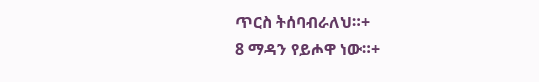ጥርስ ትሰባብራለህ።+
8 ማዳን የይሖዋ ነው።+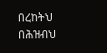በረከትህ በሕዝብህ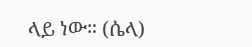ላይ ነው። (ሴላ)